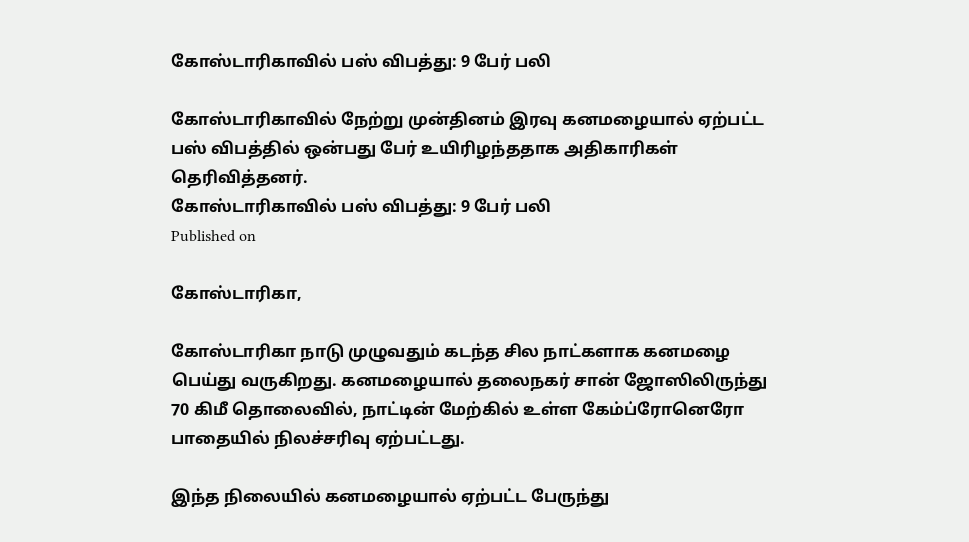கோஸ்டாரிகாவில் பஸ் விபத்து: 9 பேர் பலி

கோஸ்டாரிகாவில் நேற்று முன்தினம் இரவு கனமழையால் ஏற்பட்ட பஸ் விபத்தில் ஒன்பது பேர் உயிரிழந்ததாக அதிகாரிகள் தெரிவித்தனர்.
கோஸ்டாரிகாவில் பஸ் விபத்து: 9 பேர் பலி
Published on

கோஸ்டாரிகா,

கோஸ்டாரிகா நாடு முழுவதும் கடந்த சில நாட்களாக கனமழை பெய்து வருகிறது. கனமழையால் தலைநகர் சான் ஜோஸிலிருந்து 70 கிமீ தொலைவில், நாட்டின் மேற்கில் உள்ள கேம்ப்ரோனெரோ பாதையில் நிலச்சரிவு ஏற்பட்டது.

இந்த நிலையில் கனமழையால் ஏற்பட்ட பேருந்து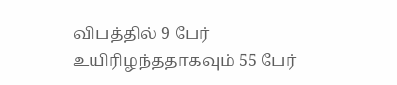விபத்தில் 9 பேர் உயிரிழந்ததாகவும் 55 பேர்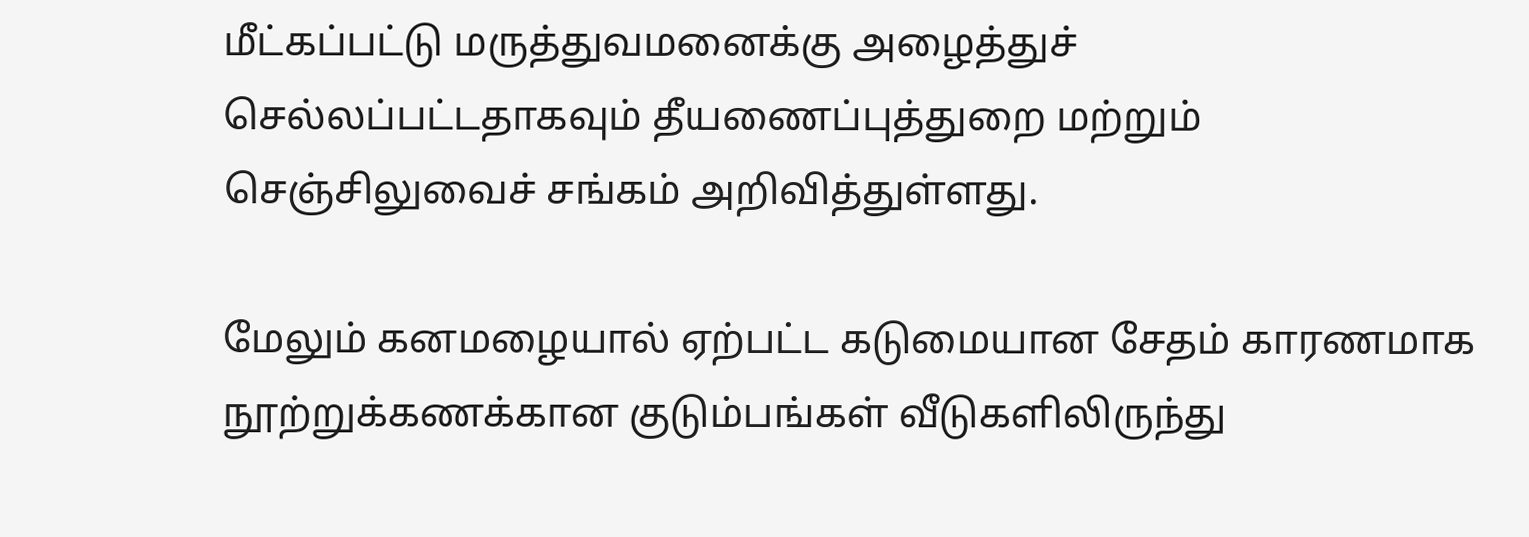மீட்கப்பட்டு மருத்துவமனைக்கு அழைத்துச் செல்லப்பட்டதாகவும் தீயணைப்புத்துறை மற்றும் செஞ்சிலுவைச் சங்கம் அறிவித்துள்ளது.

மேலும் கனமழையால் ஏற்பட்ட கடுமையான சேதம் காரணமாக நூற்றுக்கணக்கான குடும்பங்கள் வீடுகளிலிருந்து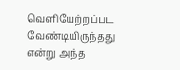வெளியேற்றப்பட வேண்டியிருந்தது என்று அந்த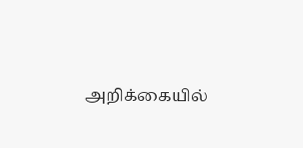அறிக்கையில்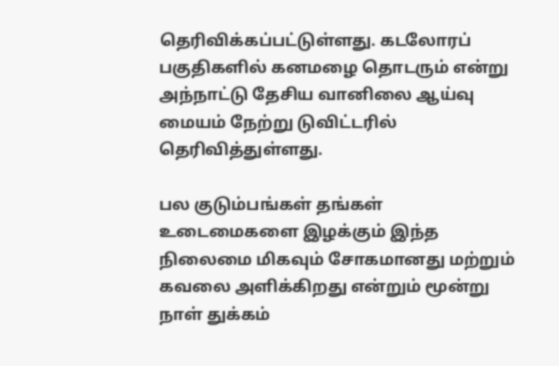தெரிவிக்கப்பட்டுள்ளது. கடலோரப் பகுதிகளில் கனமழை தொடரும் என்று அந்நாட்டு தேசிய வானிலை ஆய்வு மையம் நேற்று டுவிட்டரில் தெரிவித்துள்ளது.

பல குடும்பங்கள் தங்கள் உடைமைகளை இழக்கும் இந்த நிலைமை மிகவும் சோகமானது மற்றும் கவலை அளிக்கிறது என்றும் மூன்று நாள் துக்கம்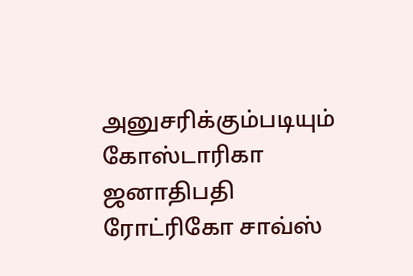அனுசரிக்கும்படியும் கோஸ்டாரிகா ஜனாதிபதி ரோட்ரிகோ சாவ்ஸ்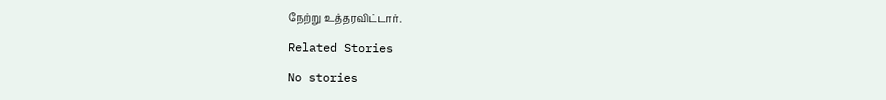நேற்று உத்தரவிட்டார்.

Related Stories

No stories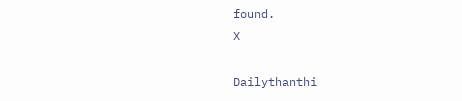found.
X

Dailythanthi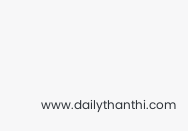www.dailythanthi.com